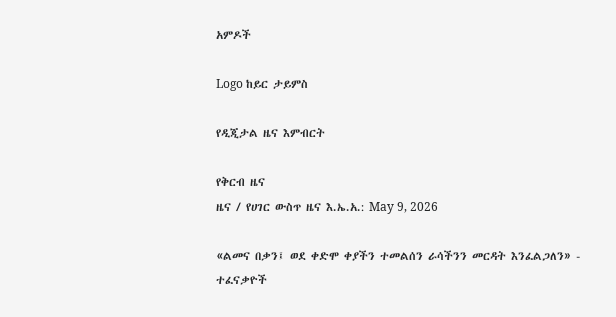አምዶች

Logo ከይር ታይምስ

የዲጂታል ዜና እምብርት

የቅርብ ዜና
ዜና / የሀገር ውስጥ ዜና እ.ኤ.አ.: May 9, 2026

«ልመና በቃን፤ ወደ ቀድሞ ቀያችን ተመልሰን ራሳችንን መርዳት እንፈልጋለን» - ተፈናቃዮች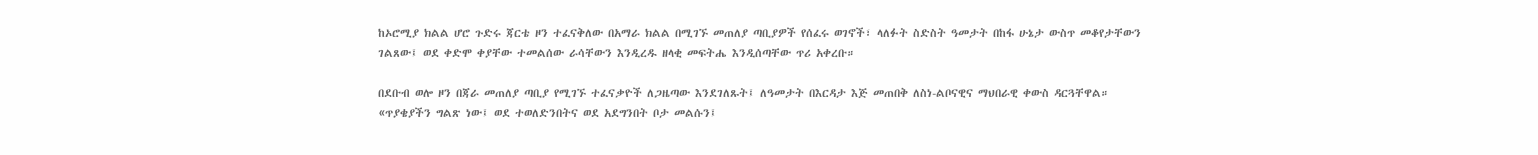ከኦሮሚያ ክልል ሆሮ ጉድሩ ጃርቴ ዞን ተፈናቅለው በአማራ ክልል በሚገኙ መጠለያ ጣቢያዎች የሰፈሩ ወገኖች፣ ላለፉት ስድስት ዓመታት በከፋ ሁኔታ ውስጥ መቆየታቸውን ገልጸው፤ ወደ ቀድሞ ቀያቸው ተመልሰው ራሳቸውን እንዲረዱ ዘላቂ መፍትሔ እንዲሰጣቸው ጥሪ አቀረቡ።

በደቡብ ወሎ ዞን በጃራ መጠለያ ጣቢያ የሚገኙ ተፈናቃዮች ለጋዜጣው እንደገለጹት፤ ለዓመታት በእርዳታ እጅ መጠበቅ ለስነ-ልቦናዊና ማህበራዊ ቀውስ ዳርጓቸዋል። «ጥያቄያችን ግልጽ ነው፤ ወደ ተወለድንበትና ወደ አደግንበት ቦታ መልሱን፤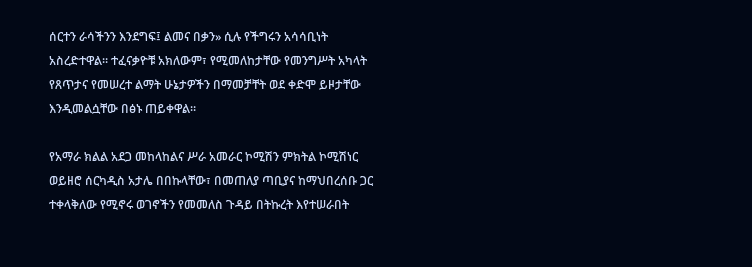ሰርተን ራሳችንን እንደግፍ፤ ልመና በቃን» ሲሉ የችግሩን አሳሳቢነት አስረድተዋል። ተፈናቃዮቹ አክለውም፣ የሚመለከታቸው የመንግሥት አካላት የጸጥታና የመሠረተ ልማት ሁኔታዎችን በማመቻቸት ወደ ቀድሞ ይዞታቸው እንዲመልሷቸው በፅኑ ጠይቀዋል።

የአማራ ክልል አደጋ መከላከልና ሥራ አመራር ኮሚሽን ምክትል ኮሚሽነር ወይዘሮ ሰርካዲስ አታሌ በበኩላቸው፣ በመጠለያ ጣቢያና ከማህበረሰቡ ጋር ተቀላቅለው የሚኖሩ ወገኖችን የመመለስ ጉዳይ በትኩረት እየተሠራበት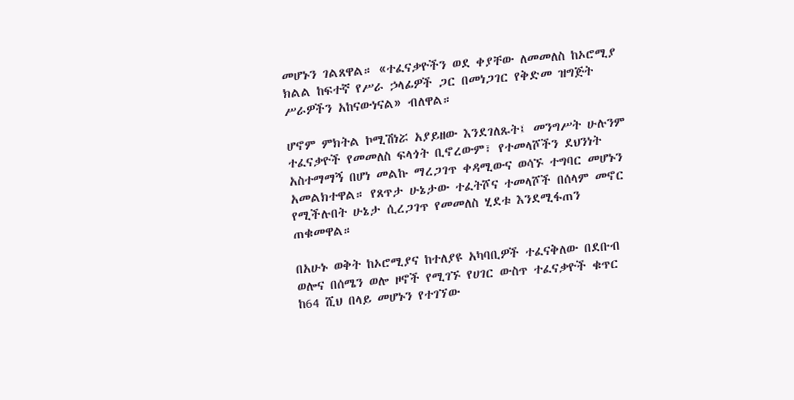መሆኑን ገልጸዋል። «ተፈናቃዮችን ወደ ቀያቸው ለመመለስ ከኦሮሚያ ክልል ከፍተኛ የሥራ ኃላፊዎች ጋር በመነጋገር የቅድመ ዝግጅት ሥራዎችን አከናውነናል» ብለዋል።

ሆኖም ምክትል ኮሚሽነሯ አያይዘው እንደገለጹት፤ መንግሥት ሁሉንም ተፈናቃዮች የመመለስ ፍላጎት ቢኖረውም፣ የተመላሾችን ደህንነት አስተማማኝ በሆነ መልኩ ማረጋገጥ ቀዳሚውና ወሳኙ ተግባር መሆኑን አመልክተዋል። የጸጥታ ሁኔታው ተፈትሾና ተመላሾች በሰላም መኖር የሚችሉበት ሁኔታ ሲረጋገጥ የመመለስ ሂደቱ እንደሚፋጠን ጠቁመዋል።

በአሁኑ ወቅት ከኦሮሚያና ከተለያዩ አካባቢዎች ተፈናቅለው በደቡብ ወሎና በሰሜን ወሎ ዞኖች የሚገኙ የሀገር ውስጥ ተፈናቃዮች ቁጥር ከ64 ሺህ በላይ መሆኑን የተገኘው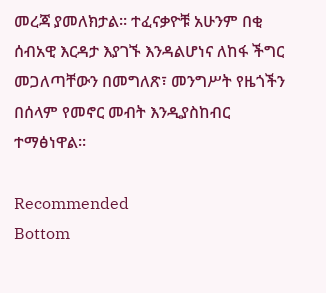መረጃ ያመለክታል። ተፈናቃዮቹ አሁንም በቂ ሰብአዊ እርዳታ እያገኙ እንዳልሆነና ለከፋ ችግር መጋለጣቸውን በመግለጽ፣ መንግሥት የዜጎችን በሰላም የመኖር መብት እንዲያስከብር ተማፅነዋል።

Recommended
Bottom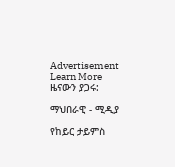Advertisement
Learn More
ዜናውን ያጋሩ:

ማህበራዊ - ሚዲያ

የከይር ታይምስ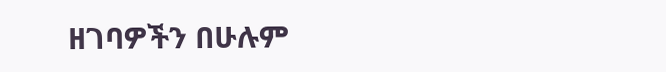ዘገባዎችን በሁሉም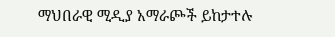ማህበራዊ ሚዲያ አማራጮች ይከታተሉ